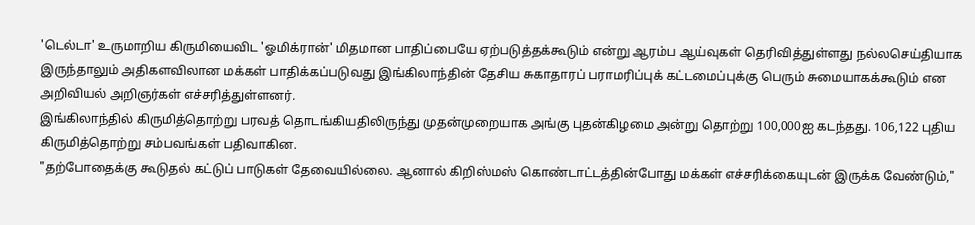'டெல்டா' உருமாறிய கிருமியைவிட 'ஓமிக்ரான்' மிதமான பாதிப்பையே ஏற்படுத்தக்கூடும் என்று ஆரம்ப ஆய்வுகள் தெரிவித்துள்ளது நல்லசெய்தியாக இருந்தாலும் அதிகளவிலான மக்கள் பாதிக்கப்படுவது இங்கிலாந்தின் தேசிய சுகாதாரப் பராமரிப்புக் கட்டமைப்புக்கு பெரும் சுமையாகக்கூடும் என அறிவியல் அறிஞர்கள் எச்சரித்துள்ளனர்.
இங்கிலாந்தில் கிருமித்தொற்று பரவத் தொடங்கியதிலிருந்து முதன்முறையாக அங்கு புதன்கிழமை அன்று தொற்று 100,000ஐ கடந்தது. 106,122 புதிய கிருமித்தொற்று சம்பவங்கள் பதிவாகின.
"தற்போதைக்கு கூடுதல் கட்டுப் பாடுகள் தேவையில்லை. ஆனால் கிறிஸ்மஸ் கொண்டாட்டத்தின்போது மக்கள் எச்சரிக்கையுடன் இருக்க வேண்டும்,"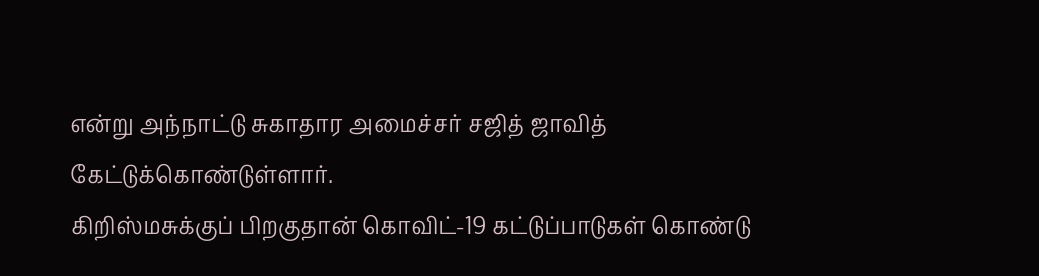என்று அந்நாட்டு சுகாதார அமைச்சர் சஜித் ஜாவித் கேட்டுக்கொண்டுள்ளார்.
கிறிஸ்மசுக்குப் பிறகுதான் கொவிட்-19 கட்டுப்பாடுகள் கொண்டு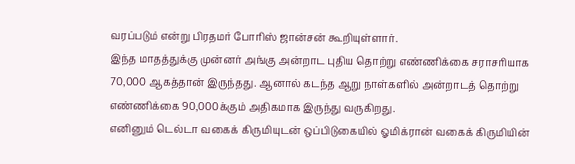வரப்படும் என்று பிரதமர் போரிஸ் ஜான்சன் கூறியுள்ளார்.
இந்த மாதத்துக்கு முன்னர் அங்கு அன்றாட புதிய தொற்று எண்ணிக்கை சராசரியாக 70,000 ஆகத்தான் இருந்தது. ஆனால் கடந்த ஆறு நாள்களில் அன்றாடத் தொற்று எண்ணிக்கை 90,000க்கும் அதிகமாக இருந்து வருகிறது.
எனினும் டெல்டா வகைக் கிருமியுடன் ஒப்பிடுகையில் ஓமிக்ரான் வகைக் கிருமியின்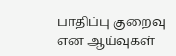பாதிப்பு குறைவு என ஆய்வுகள்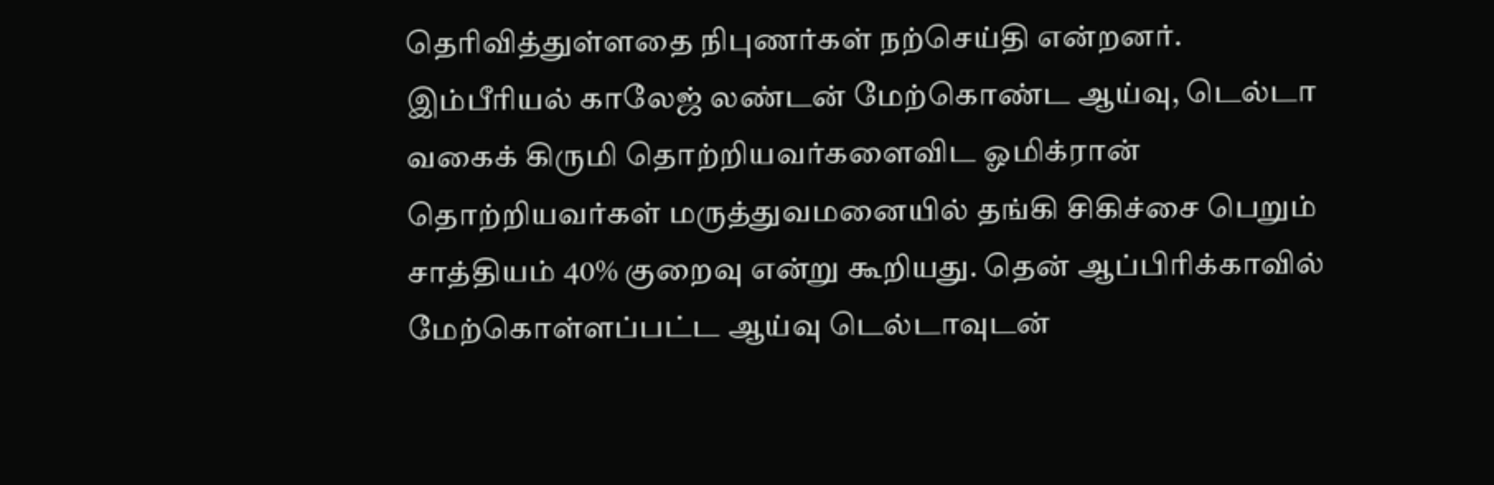தெரிவித்துள்ளதை நிபுணர்கள் நற்செய்தி என்றனர்.
இம்பீரியல் காலேஜ் லண்டன் மேற்கொண்ட ஆய்வு, டெல்டா வகைக் கிருமி தொற்றியவர்களைவிட ஓமிக்ரான் தொற்றியவர்கள் மருத்துவமனையில் தங்கி சிகிச்சை பெறும் சாத்தியம் 40% குறைவு என்று கூறியது. தென் ஆப்பிரிக்காவில் மேற்கொள்ளப்பட்ட ஆய்வு டெல்டாவுடன்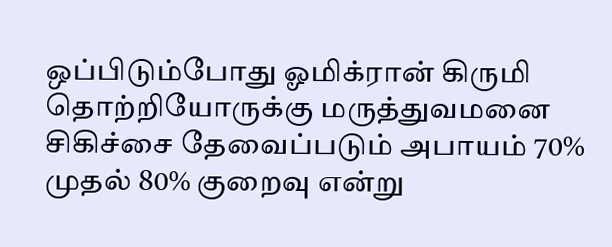ஒப்பிடும்போது ஓமிக்ரான் கிருமி தொற்றியோருக்கு மருத்துவமனை சிகிச்சை தேவைப்படும் அபாயம் 70% முதல் 80% குறைவு என்று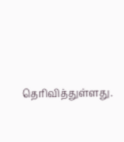தெரிவித்துள்ளது.